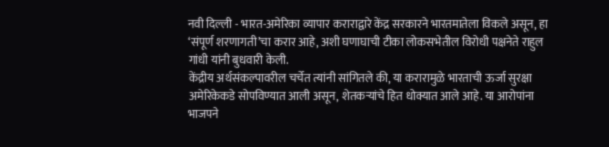नवी दिल्ली - भारत-अमेरिका व्यापार कराराद्वारे केंद्र सरकारने भारतमातेला विकले असून, हा ‘संपूर्ण शरणागती’चा करार आहे, अशी घणाघाची टीका लोकसभेतील विरोधी पक्षनेते राहुल गांधी यांनी बुधवारी केली.
केंद्रीय अर्थसंकल्पावरील चर्चेत त्यांनी सांगितले की, या करारामुळे भारताची ऊर्जा सुरक्षा अमेरिकेकडे सोपविण्यात आली असून, शेतकऱ्यांचे हित धोक्यात आले आहे. या आरोपांना भाजपने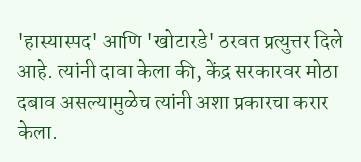'हास्यास्पद' आणि 'खोटारडे' ठरवत प्रत्युत्तर दिले आहे. त्यांनी दावा केला की, केंद्र सरकारवर मोठा दबाव असल्यामुळेच त्यांनी अशा प्रकारचा करार केला.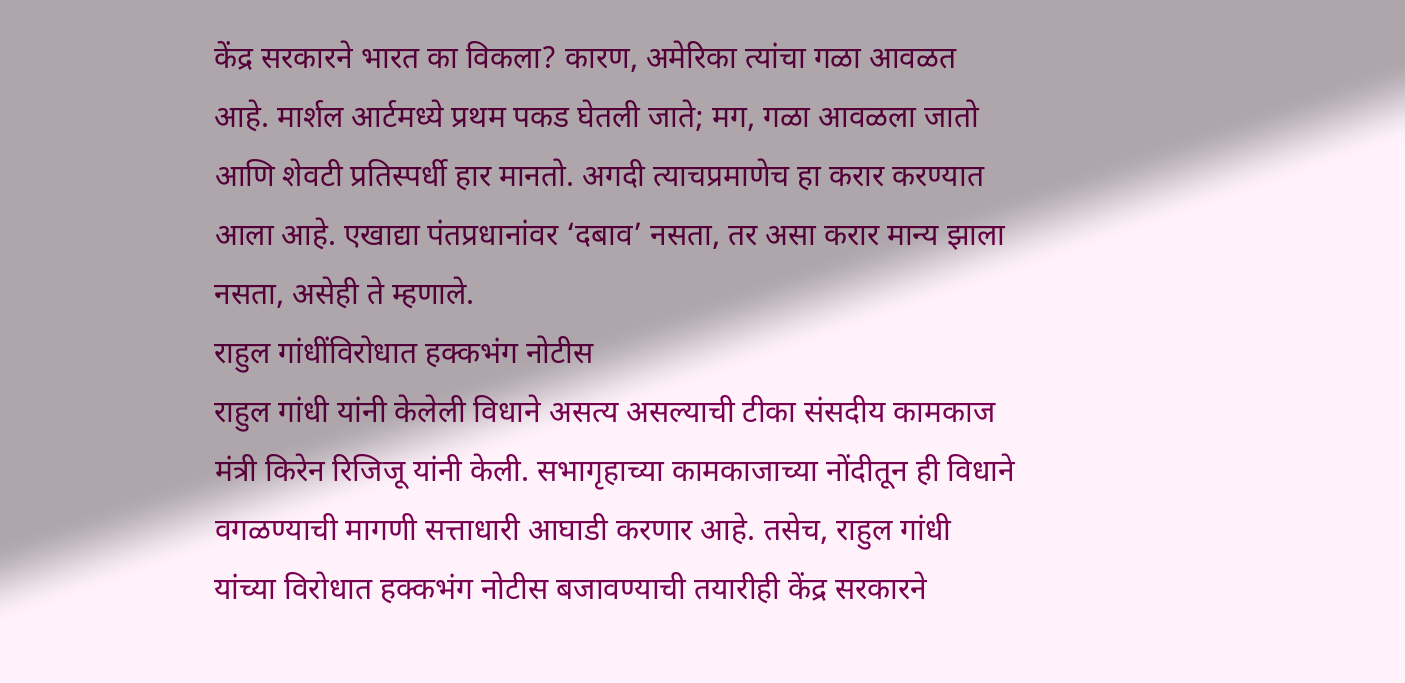केंद्र सरकारने भारत का विकला? कारण, अमेरिका त्यांचा गळा आवळत आहे. मार्शल आर्टमध्ये प्रथम पकड घेतली जाते; मग, गळा आवळला जातो आणि शेवटी प्रतिस्पर्धी हार मानतो. अगदी त्याचप्रमाणेच हा करार करण्यात आला आहे. एखाद्या पंतप्रधानांवर ‘दबाव’ नसता, तर असा करार मान्य झाला नसता, असेही ते म्हणाले.
राहुल गांधींविरोधात हक्कभंग नोटीस
राहुल गांधी यांनी केलेली विधाने असत्य असल्याची टीका संसदीय कामकाज मंत्री किरेन रिजिजू यांनी केली. सभागृहाच्या कामकाजाच्या नोंदीतून ही विधाने वगळण्याची मागणी सत्ताधारी आघाडी करणार आहे. तसेच, राहुल गांधी यांच्या विरोधात हक्कभंग नोटीस बजावण्याची तयारीही केंद्र सरकारने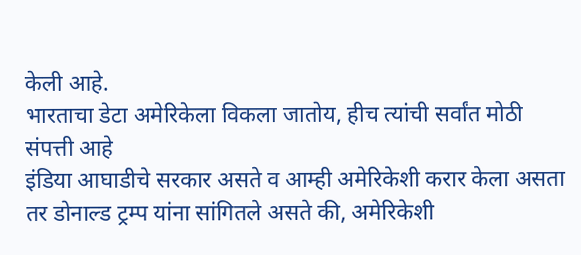केली आहे.
भारताचा डेटा अमेरिकेला विकला जातोय, हीच त्यांची सर्वांत मोठी संपत्ती आहे
इंडिया आघाडीचे सरकार असते व आम्ही अमेरिकेशी करार केला असता तर डोनाल्ड ट्रम्प यांना सांगितले असते की, अमेरिकेशी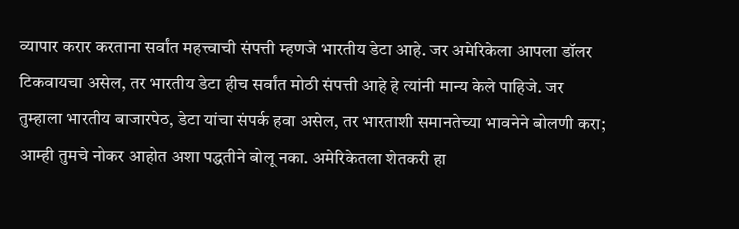व्यापार करार करताना सर्वांत महत्त्वाची संपत्ती म्हणजे भारतीय डेटा आहे. जर अमेरिकेला आपला डॉलर टिकवायचा असेल, तर भारतीय डेटा हीच सर्वांत मोठी संपत्ती आहे हे त्यांनी मान्य केले पाहिजे. जर तुम्हाला भारतीय बाजारपेठ, डेटा यांचा संपर्क हवा असेल, तर भारताशी समानतेच्या भावनेने बोलणी करा; आम्ही तुमचे नोकर आहोत अशा पद्धतीने बोलू नका. अमेरिकेतला शेतकरी हा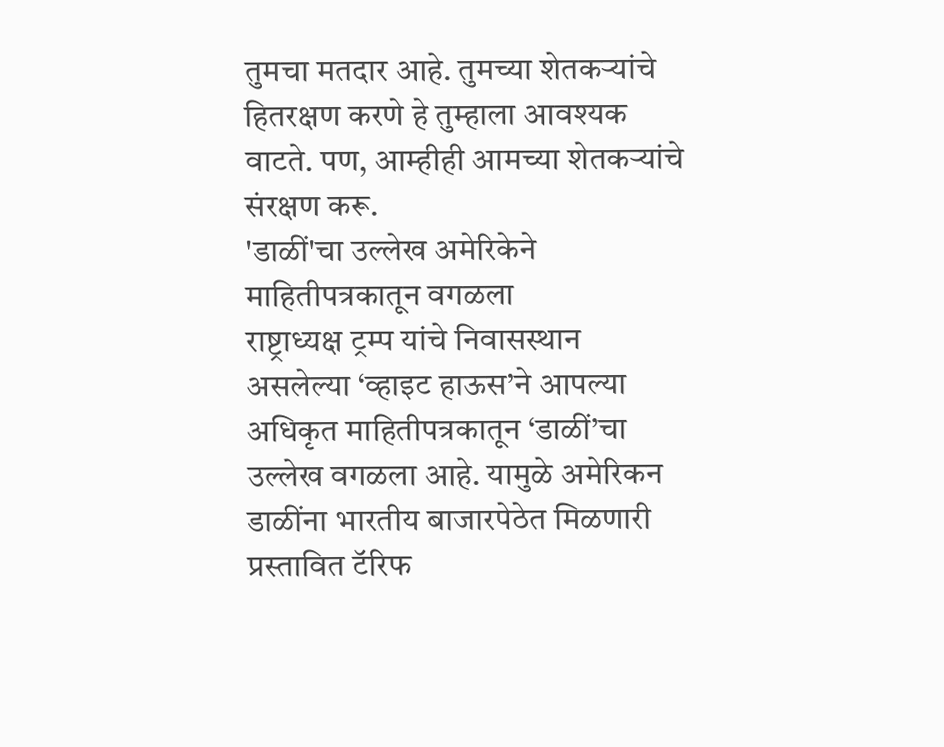तुमचा मतदार आहे. तुमच्या शेतकऱ्यांचे हितरक्षण करणे हे तुम्हाला आवश्यक वाटते. पण, आम्हीही आमच्या शेतकऱ्यांचे संरक्षण करू.
'डाळीं'चा उल्लेख अमेरिकेने माहितीपत्रकातून वगळला
राष्ट्राध्यक्ष ट्रम्प यांचे निवासस्थान असलेल्या ‘व्हाइट हाऊस’ने आपल्या अधिकृत माहितीपत्रकातून ‘डाळीं’चा उल्लेख वगळला आहे. यामुळे अमेरिकन डाळींना भारतीय बाजारपेठेत मिळणारी प्रस्तावित टॅरिफ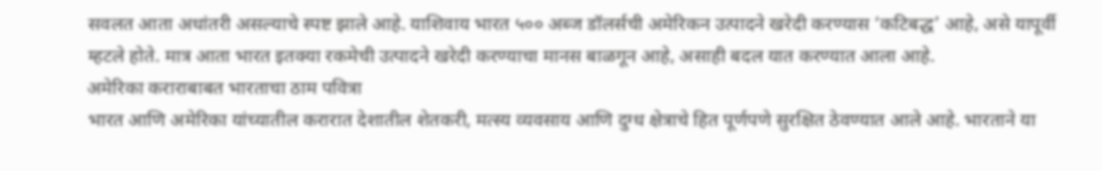सवलत आता अधांतरी असल्याचे स्पष्ट झाले आहे. याशिवाय भारत ५०० अब्ज डॉलर्सची अमेरिकन उत्पादने खरेदी करण्यास ‘कटिबद्ध’ आहे, असे यापूर्वी म्हटले होते. मात्र आता भारत इतक्या रकमेची उत्पादने खरेदी करण्याचा मानस बाळगून आहे, असाही बदल यात करण्यात आला आहे.
अमेरिका कराराबाबत भारताचा ठाम पवित्रा
भारत आणि अमेरिका यांच्यातील करारात देशातील शेतकरी, मत्स्य व्यवसाय आणि दुग्ध क्षेत्राचे हित पूर्णपणे सुरक्षित ठेवण्यात आले आहे. भारताने या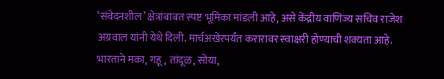‘संवेदनशील’ क्षेत्रांबाबत स्पष्ट भूमिका मांडली आहे, असे केंद्रीय वाणिज्य सचिव राजेश अग्रवाल यांनी येथे दिली. मार्चअखेरपर्यंत करारावर स्वाक्षरी होण्याची शक्यता आहे. भारताने मका, गहू, तांदूळ, सोया,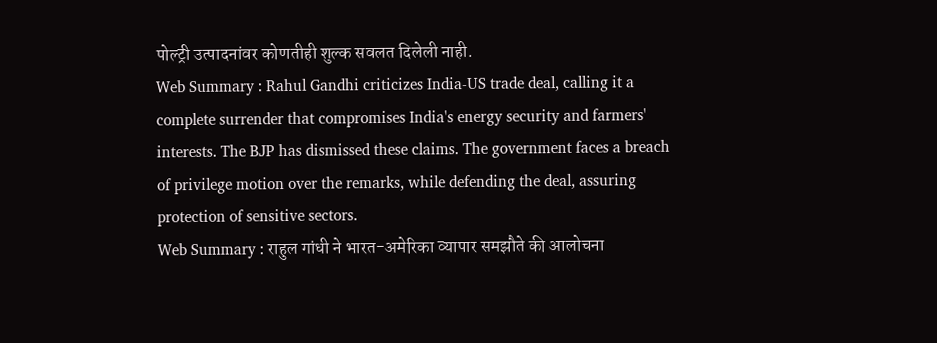पोल्ट्री उत्पादनांवर कोणतीही शुल्क सवलत दिलेली नाही.
Web Summary : Rahul Gandhi criticizes India-US trade deal, calling it a complete surrender that compromises India's energy security and farmers' interests. The BJP has dismissed these claims. The government faces a breach of privilege motion over the remarks, while defending the deal, assuring protection of sensitive sectors.
Web Summary : राहुल गांधी ने भारत-अमेरिका व्यापार समझौते की आलोचना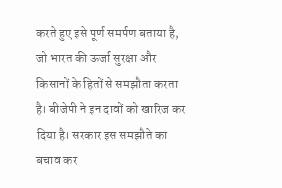करते हुए इसे पूर्ण समर्पण बताया है, जो भारत की ऊर्जा सुरक्षा और किसानों के हितों से समझौता करता है। बीजेपी ने इन दावों को खारिज कर दिया है। सरकार इस समझौते का बचाव कर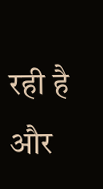रही है और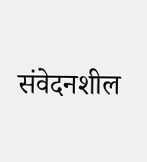संवेदनशील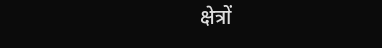क्षेत्रों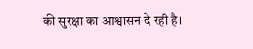की सुरक्षा का आश्वासन दे रही है।